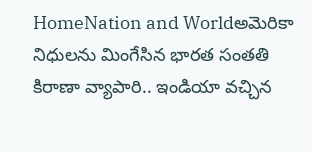HomeNation and Worldఅమెరికా నిధులను మింగేసిన భారత సంతతి కిరాణా వ్యాపారి.. ఇండియా వచ్చిన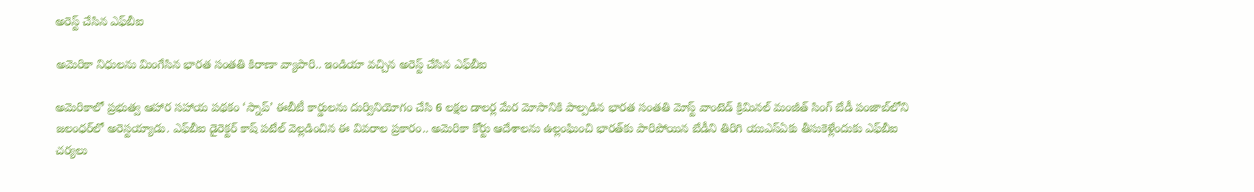అరెస్ట్ చేసిన ఎఫ్‌బీఐ

అమెరికా నిధులను మింగేసిన భారత సంతతి కిరాణా వ్యాపారి.. ఇండియా వచ్చిన అరెస్ట్ చేసిన ఎఫ్‌బీఐ

అమెరికాలో ప్రభుత్వ ఆహార సహాయ పథకం ‘స్నాప్‌’ ఈబీటీ కార్డులను దుర్వినియోగం చేసి 6 లక్షల డాలర్ల మేర మోసానికి పాల్పడిన భారత సంతతి మోస్ట్ వాంటెడ్ క్రిమినల్ మంజీత్ సింగ్ బేడీ పంజాబ్‌లోని జలంధర్‌లో అరెస్టయ్యాడు. ఎఫ్‌బీఐ డైరెక్టర్ కాష్ పటేల్ వెల్లడించిన ఈ వివరాల ప్రకారం.. అమెరికా కోర్టు ఆదేశాలను ఉల్లంఘించి భారత్‌కు పారిపోయిన బేడీని తిరిగి యుఎస్ఏకు తీసుకెళ్లేందుకు ఎఫ్‌బీఐ చర్యలు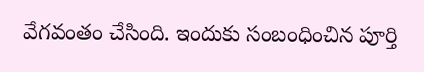వేగవంతం చేసింది. ఇందుకు సంబంధించిన పూర్తి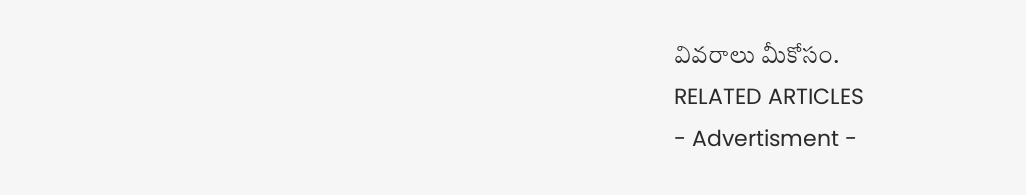వివరాలు మీకోసం.
RELATED ARTICLES
- Advertisment -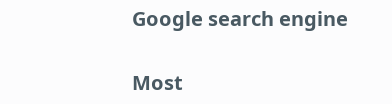Google search engine

Most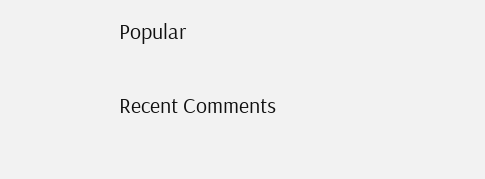Popular

Recent Comments